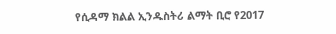የሲዳማ ክልል ኢንዱስትሪ ልማት ቢሮ የ2017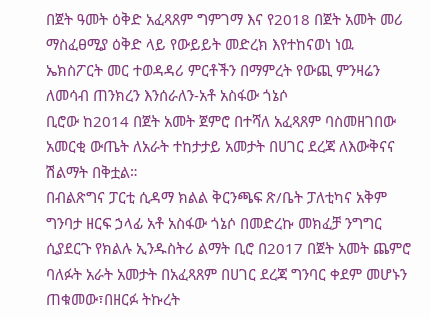በጀት ዓመት ዕቅድ አፈጻጸም ግምገማ እና የ2018 በጀት አመት መሪ ማስፈፀሚያ ዕቅድ ላይ የውይይት መድረክ እየተከናወነ ነዉ
ኤክስፖርት መር ተወዳዳሪ ምርቶችን በማምረት የውጪ ምንዛሬን ለመሳብ ጠንክረን እንሰራለን-አቶ አስፋው ጎኔሶ
ቢሮው ከ2014 በጀት አመት ጀምሮ በተሻለ አፈጻጸም ባስመዘገበው አመርቂ ውጤት ለአራት ተከታታይ አመታት በሀገር ደረጃ ለእውቅናና ሽልማት በቅቷል።
በብልጽግና ፓርቲ ሲዳማ ክልል ቅርንጫፍ ጽ/ቤት ፓለቲካና አቅም ግንባታ ዘርፍ ኃላፊ አቶ አስፋው ጎኔሶ በመድረኩ መክፈቻ ንግግር ሲያደርጉ የክልሉ ኢንዱስትሪ ልማት ቢሮ በ2017 በጀት አመት ጨምሮ ባለፉት አራት አመታት በአፈጻጸም በሀገር ደረጃ ግንባር ቀደም መሆኑን ጠቁመው፣በዘርፉ ትኩረት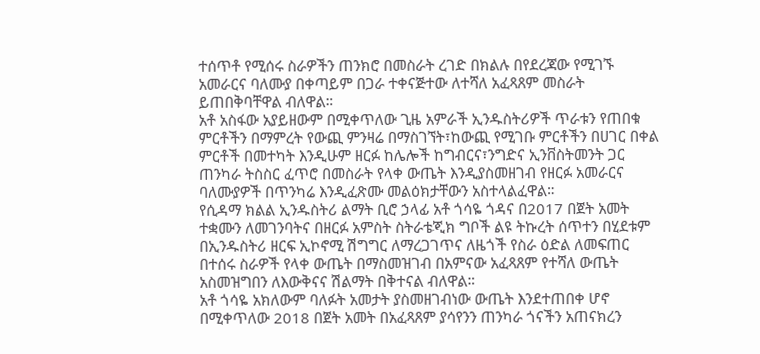ተሰጥቶ የሚሰሩ ስራዎችን ጠንክሮ በመስራት ረገድ በክልሉ በየደረጃው የሚገኙ አመራርና ባለሙያ በቀጣይም በጋራ ተቀናጅተው ለተሻለ አፈጻጸም መስራት ይጠበቅባቸዋል ብለዋል።
አቶ አስፋው አያይዘውም በሚቀጥለው ጊዜ አምራች ኢንዱስትሪዎች ጥራቱን የጠበቁ ምርቶችን በማምረት የውጪ ምንዛሬ በማስገኘት፣ከውጪ የሚገቡ ምርቶችን በሀገር በቀል ምርቶች በመተካት እንዲሁም ዘርፉ ከሌሎች ከግብርና፣ንግድና ኢንቨስትመንት ጋር ጠንካራ ትስስር ፈጥሮ በመስራት የላቀ ውጤት እንዲያስመዘገብ የዘርፉ አመራርና ባለሙያዎች በጥንካሬ እንዲፈጽሙ መልዕክታቸውን አስተላልፈዋል።
የሲዳማ ክልል ኢንዱስትሪ ልማት ቢሮ ኃላፊ አቶ ጎሳዬ ጎዳና በ2017 በጀት አመት ተቋሙን ለመገንባትና በዘርፉ አምስት ስትራቴጂክ ግቦች ልዩ ትኩረት ሰጥተን በሂደቱም በኢንዱስትሪ ዘርፍ ኢኮኖሚ ሽግግር ለማረጋገጥና ለዜጎች የስራ ዕድል ለመፍጠር በተሰሩ ስራዎች የላቀ ውጤት በማስመዝገብ በአምናው አፈጻጸም የተሻለ ውጤት አስመዝግበን ለእውቅናና ሽልማት በቅተናል ብለዋል።
አቶ ጎሳዬ አክለውም ባለፉት አመታት ያስመዘገብነው ውጤት እንደተጠበቀ ሆኖ በሚቀጥለው 2018 በጀት አመት በአፈጻጸም ያሳየንን ጠንካራ ጎናችን አጠናክረን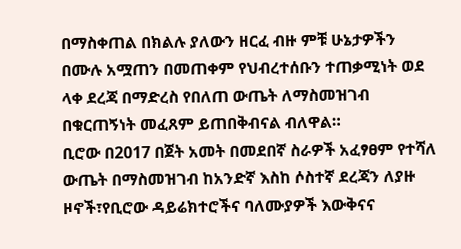በማስቀጠል በክልሉ ያለውን ዘርፈ ብዙ ምቹ ሁኔታዎችን በሙሉ አሟጠን በመጠቀም የህብረተሰቡን ተጠቃሚነት ወደ ላቀ ደረጃ በማድረስ የበለጠ ውጤት ለማስመዝገብ በቁርጠኝነት መፈጸም ይጠበቅብናል ብለዋል።
ቢሮው በ2017 በጀት አመት በመደበኛ ስራዎች አፈፃፀም የተሻለ ውጤት በማስመዝገብ ከአንድኛ እስከ ሶስተኛ ደረጃን ለያዙ ዞኖች፣የቢሮው ዳይሬክተሮችና ባለሙያዎች እውቅናና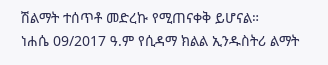ሽልማት ተሰጥቶ መድረኩ የሚጠናቀቅ ይሆናል።
ነሐሴ 09/2017 ዓ.ም የሲዳማ ክልል ኢንዱስትሪ ልማት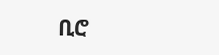ቢሮ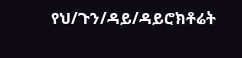የህ/ጉን/ዳይ/ዳይሮክቶሬት